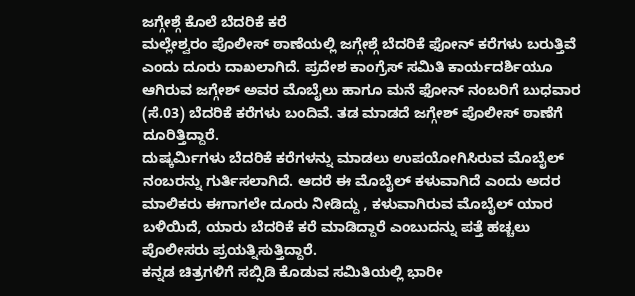ಜಗ್ಗೇಶ್ಗೆ ಕೊಲೆ ಬೆದರಿಕೆ ಕರೆ
ಮಲ್ಲೇಶ್ವರಂ ಪೊಲೀಸ್ ಠಾಣೆಯಲ್ಲಿ ಜಗ್ಗೇಶ್ಗೆ ಬೆದರಿಕೆ ಫೋನ್ ಕರೆಗಳು ಬರುತ್ತಿವೆ ಎಂದು ದೂರು ದಾಖಲಾಗಿದೆ. ಪ್ರದೇಶ ಕಾಂಗ್ರೆಸ್ ಸಮಿತಿ ಕಾರ್ಯದರ್ಶಿಯೂ ಆಗಿರುವ ಜಗ್ಗೇಶ್ ಅವರ ಮೊಬೈಲು ಹಾಗೂ ಮನೆ ಫೋನ್ ನಂಬರಿಗೆ ಬುಧವಾರ (ಸೆ.03) ಬೆದರಿಕೆ ಕರೆಗಳು ಬಂದಿವೆ. ತಡ ಮಾಡದೆ ಜಗ್ಗೇಶ್ ಪೊಲೀಸ್ ಠಾಣೆಗೆ ದೂರಿತ್ತಿದ್ದಾರೆ.
ದುಷ್ಕರ್ಮಿಗಳು ಬೆದರಿಕೆ ಕರೆಗಳನ್ನು ಮಾಡಲು ಉಪಯೋಗಿಸಿರುವ ಮೊಬೈಲ್ ನಂಬರನ್ನು ಗುರ್ತಿಸಲಾಗಿದೆ. ಆದರೆ ಈ ಮೊಬೈಲ್ ಕಳುವಾಗಿದೆ ಎಂದು ಅದರ ಮಾಲಿಕರು ಈಗಾಗಲೇ ದೂರು ನೀಡಿದ್ದು , ಕಳುವಾಗಿರುವ ಮೊಬೈಲ್ ಯಾರ ಬಳಿಯಿದೆ, ಯಾರು ಬೆದರಿಕೆ ಕರೆ ಮಾಡಿದ್ದಾರೆ ಎಂಬುದನ್ನು ಪತ್ತೆ ಹಚ್ಚಲು ಪೊಲೀಸರು ಪ್ರಯತ್ನಿಸುತ್ತಿದ್ದಾರೆ.
ಕನ್ನಡ ಚಿತ್ರಗಳಿಗೆ ಸಬ್ಸಿಡಿ ಕೊಡುವ ಸಮಿತಿಯಲ್ಲಿ ಭಾರೀ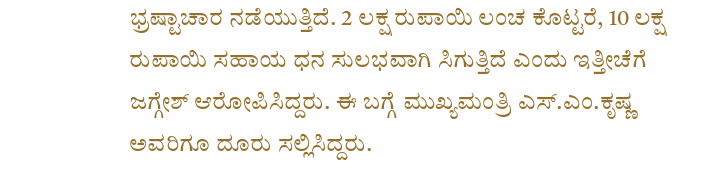ಭ್ರಷ್ಟಾಚಾರ ನಡೆಯುತ್ತಿದೆ. 2 ಲಕ್ಷ ರುಪಾಯಿ ಲಂಚ ಕೊಟ್ಟರೆ, 10 ಲಕ್ಷ ರುಪಾಯಿ ಸಹಾಯ ಧನ ಸುಲಭವಾಗಿ ಸಿಗುತ್ತಿದೆ ಎಂದು ಇತ್ತೀಚೆಗೆ ಜಗ್ಗೇಶ್ ಆರೋಪಿಸಿದ್ದರು. ಈ ಬಗ್ಗೆ ಮುಖ್ಯಮಂತ್ರಿ ಎಸ್.ಎಂ.ಕೃಷ್ಣ ಅವರಿಗೂ ದೂರು ಸಲ್ಲಿಸಿದ್ದರು.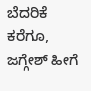ಬೆದರಿಕೆ ಕರೆಗೂ, ಜಗ್ಗೇಶ್ ಹೀಗೆ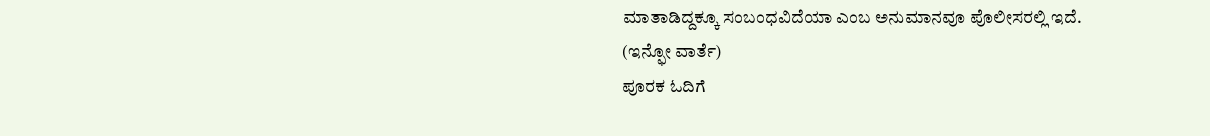ಮಾತಾಡಿದ್ದಕ್ಕೂ ಸಂಬಂಧವಿದೆಯಾ ಎಂಬ ಅನುಮಾನವೂ ಪೊಲೀಸರಲ್ಲಿ ಇದೆ.
(ಇನ್ಫೋ ವಾರ್ತೆ)
ಪೂರಕ ಓದಿಗೆ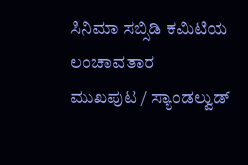ಸಿನಿಮಾ ಸಬ್ಸಿಡಿ ಕಮಿಟಿಯ ಲಂಚಾವತಾರ
ಮುಖಪುಟ / ಸ್ಯಾಂಡಲ್ವುಡ್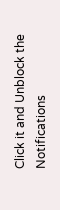Click it and Unblock the Notifications